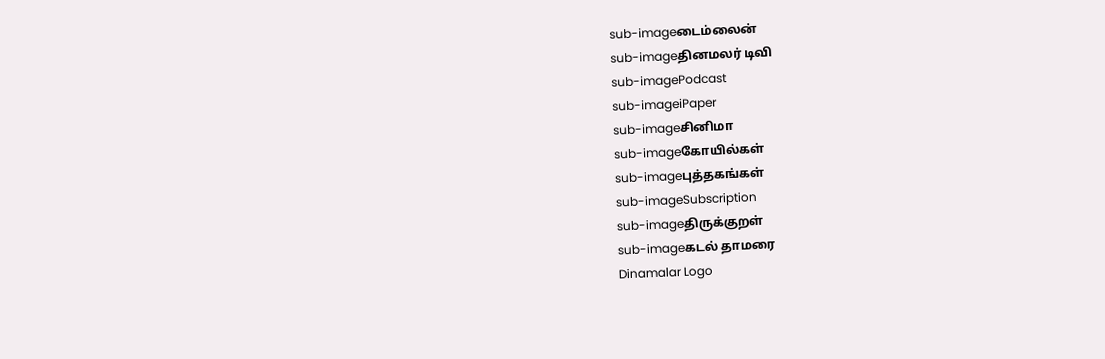sub-imageடைம்லைன்
sub-imageதினமலர் டிவி
sub-imagePodcast
sub-imageiPaper
sub-imageசினிமா
sub-imageகோயில்கள்
sub-imageபுத்தகங்கள்
sub-imageSubscription
sub-imageதிருக்குறள்
sub-imageகடல் தாமரை
Dinamalar Logo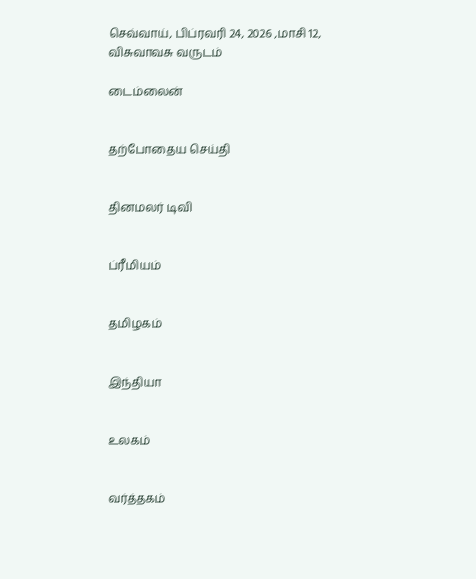செவ்வாய், பிப்ரவரி 24, 2026 ,மாசி 12, விசுவாவசு வருடம்

டைம்லைன்


தற்போதைய செய்தி


தினமலர் டிவி


ப்ரீமியம்


தமிழகம்


இந்தியா


உலகம்


வர்த்தகம்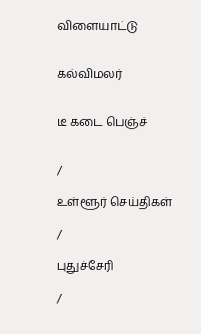விளையாட்டு


கல்விமலர்


டீ கடை பெஞ்ச்


/

உள்ளூர் செய்திகள்

/

புதுச்சேரி

/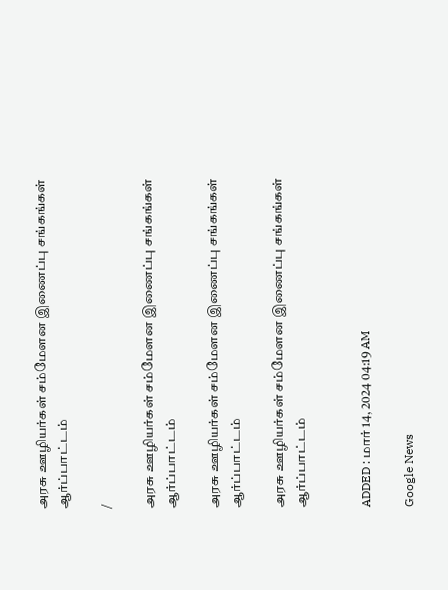அரசு ஊழியர்கள் சம்மேளன இணைப்பு சங்கங்கள் ஆர்ப்பாட்டம்

/

அரசு ஊழியர்கள் சம்மேளன இணைப்பு சங்கங்கள் ஆர்ப்பாட்டம்

அரசு ஊழியர்கள் சம்மேளன இணைப்பு சங்கங்கள் ஆர்ப்பாட்டம்

அரசு ஊழியர்கள் சம்மேளன இணைப்பு சங்கங்கள் ஆர்ப்பாட்டம்


ADDED : மார் 14, 2024 04:19 AM

Google News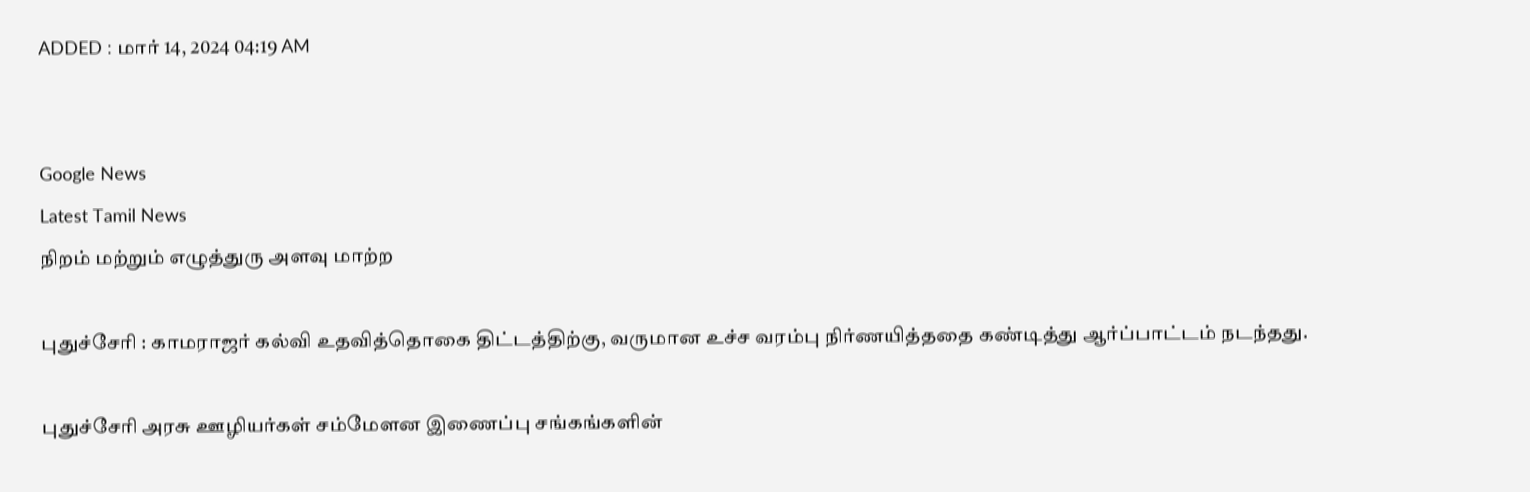ADDED : மார் 14, 2024 04:19 AM


Google News
Latest Tamil News
நிறம் மற்றும் எழுத்துரு அளவு மாற்ற

புதுச்சேரி : காமராஜர் கல்வி உதவித்தொகை திட்டத்திற்கு, வருமான உச்ச வரம்பு நிர்ணயித்ததை கண்டித்து ஆர்ப்பாட்டம் நடந்தது.

புதுச்சேரி அரசு ஊழியர்கள் சம்மேளன இணைப்பு சங்கங்களின்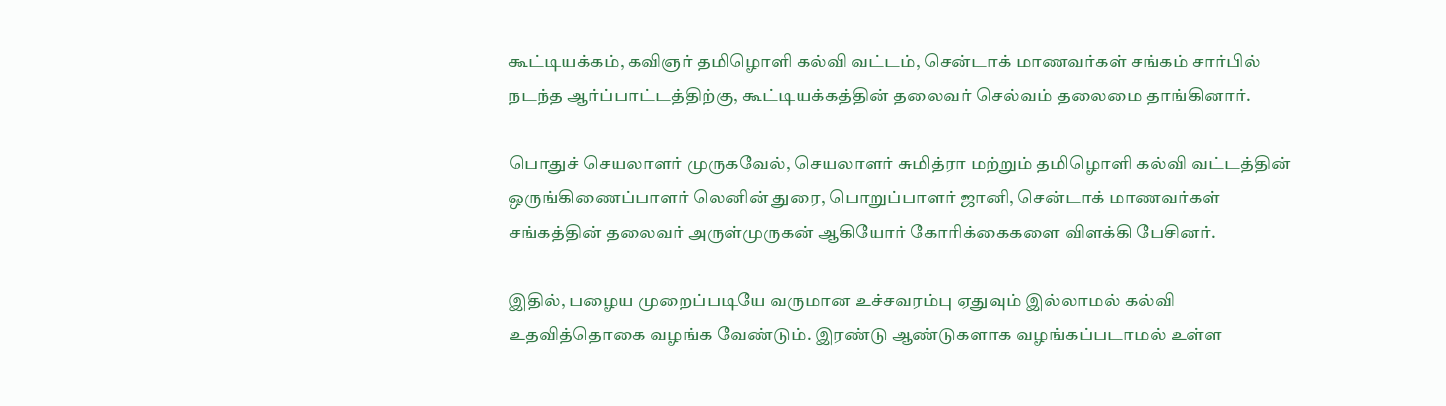கூட்டியக்கம், கவிஞர் தமிழொளி கல்வி வட்டம், சென்டாக் மாணவர்கள் சங்கம் சார்பில் நடந்த ஆர்ப்பாட்டத்திற்கு, கூட்டியக்கத்தின் தலைவர் செல்வம் தலைமை தாங்கினார்.

பொதுச் செயலாளர் முருகவேல், செயலாளர் சுமித்ரா மற்றும் தமிழொளி கல்வி வட்டத்தின் ஒருங்கிணைப்பாளர் லெனின் துரை, பொறுப்பாளர் ஜானி, சென்டாக் மாணவர்கள் சங்கத்தின் தலைவர் அருள்முருகன் ஆகியோர் கோரிக்கைகளை விளக்கி பேசினர்.

இதில், பழைய முறைப்படியே வருமான உச்சவரம்பு ஏதுவும் இல்லாமல் கல்வி உதவித்தொகை வழங்க வேண்டும். இரண்டு ஆண்டுகளாக வழங்கப்படாமல் உள்ள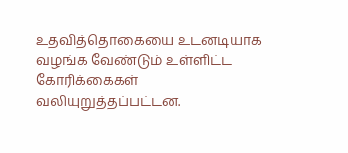உதவித்தொகையை உடனடியாக வழங்க வேண்டும் உள்ளிட்ட கோரிக்கைகள் வலியுறுத்தப்பட்டன.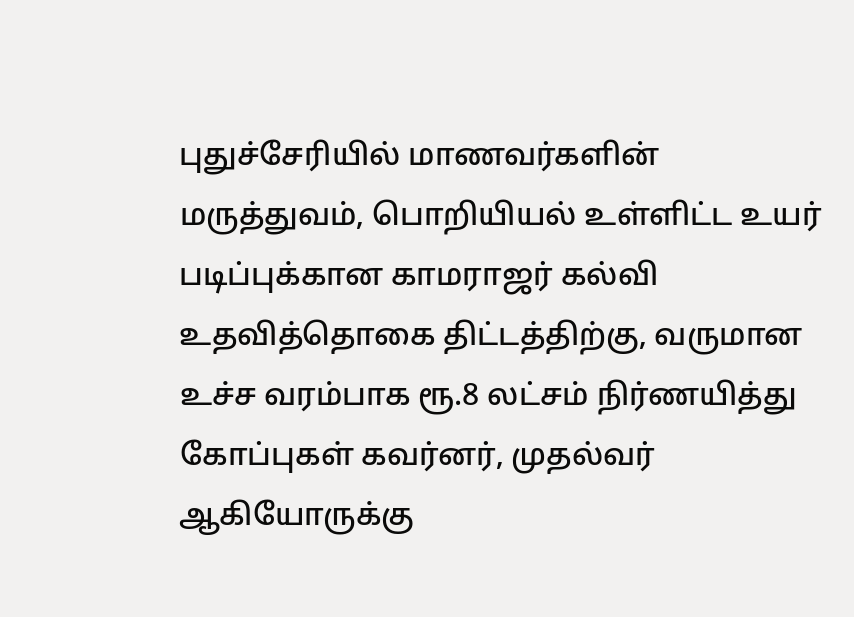புதுச்சேரியில் மாணவர்களின் மருத்துவம், பொறியியல் உள்ளிட்ட உயர் படிப்புக்கான காமராஜர் கல்வி உதவித்தொகை திட்டத்திற்கு, வருமான உச்ச வரம்பாக ரூ.8 லட்சம் நிர்ணயித்து கோப்புகள் கவர்னர், முதல்வர் ஆகியோருக்கு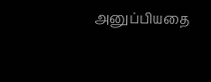அனுப்பியதை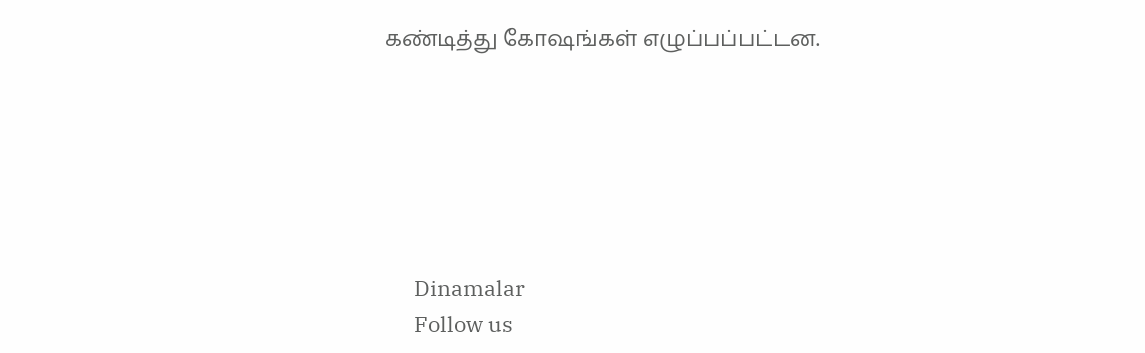கண்டித்து கோஷங்கள் எழுப்பப்பட்டன.






      Dinamalar
      Follow us